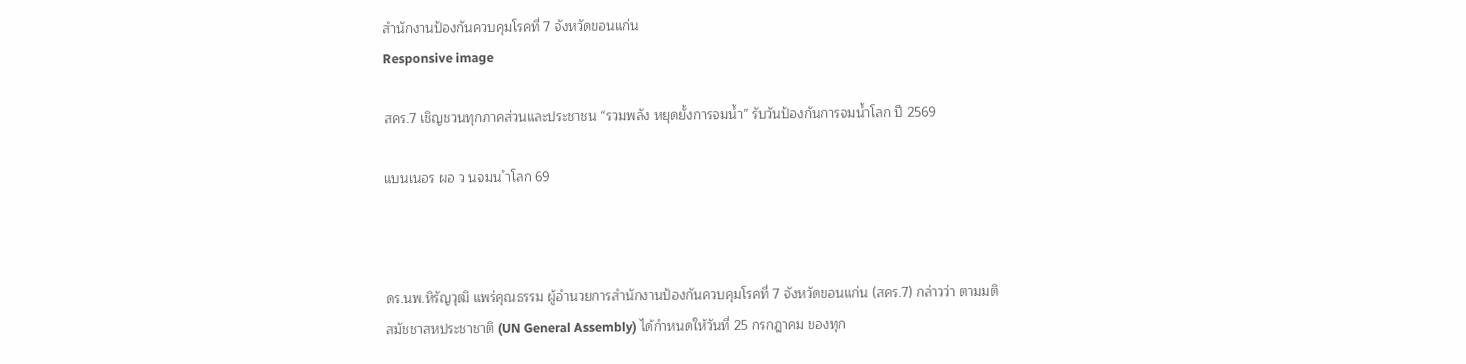สำนักงานป้องกันควบคุมโรคที่ 7 จังหวัดขอนแก่น
Responsive image

สคร.7 เชิญชวนทุกภาคส่วนและประชาชน “รวมพลัง หยุดยั้งการจมน้ำ” รับวันป้องกันการจมน้ำโลก ปี 2569

แบนเนอร ผอ ว นจมน ำโลก 69



ดร.นพ.หิรัญวุฒิ แพร่คุณธรรม ผู้อำนวยการสำนักงานป้องกันควบคุมโรคที่ 7 จังหวัดขอนแก่น (สคร.7) กล่าวว่า ตามมติสมัชชาสหประชาชาติ (UN General Assembly) ได้กําหนดให้วันที่ 25 กรกฎาคม ของทุก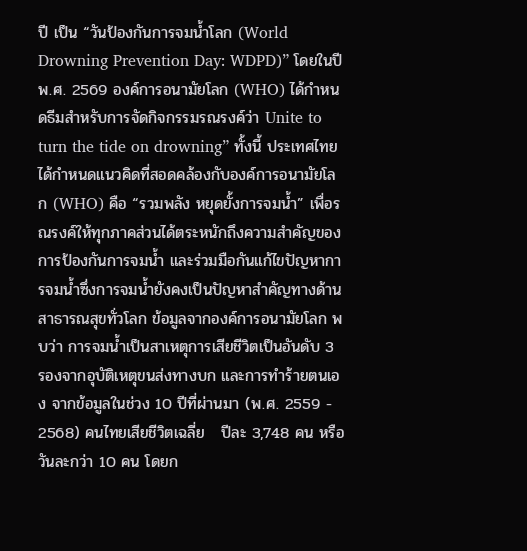ปี เป็น “วันป้องกันการจมน้ำโลก (World Drowning Prevention Day: WDPD)” โดยในปี พ.ศ. 2569 องค์การอนามัยโลก (WHO) ได้กำหนดธีมสำหรับการจัดกิจกรรมรณรงค์ว่า Unite to turn the tide on drowning” ทั้งนี้ ประเทศไทย ได้กำหนดแนวคิดที่สอดคล้องกับองค์การอนามัยโลก (WHO) คือ “รวมพลัง หยุดยั้งการจมน้ำ” เพื่อรณรงค์ให้ทุกภาคส่วนได้ตระหนักถึงความสำคัญของการป้องกันการจมน้ำ และร่วมมือกันแก้ไขปัญหาการจมน้ำซึ่งการจมน้ำยังคงเป็นปัญหาสำคัญทางด้านสาธารณสุขทั่วโลก ข้อมูลจากองค์การอนามัยโลก พบว่า การจมน้ำเป็นสาเหตุการเสียชีวิตเป็นอันดับ 3 รองจากอุบัติเหตุขนส่งทางบก และการทำร้ายตนเอง จากข้อมูลในช่วง 10 ปีที่ผ่านมา (พ.ศ. 2559 - 2568) คนไทยเสียชีวิตเฉลี่ย   ปีละ 3,748 คน หรือวันละกว่า 10 คน โดยก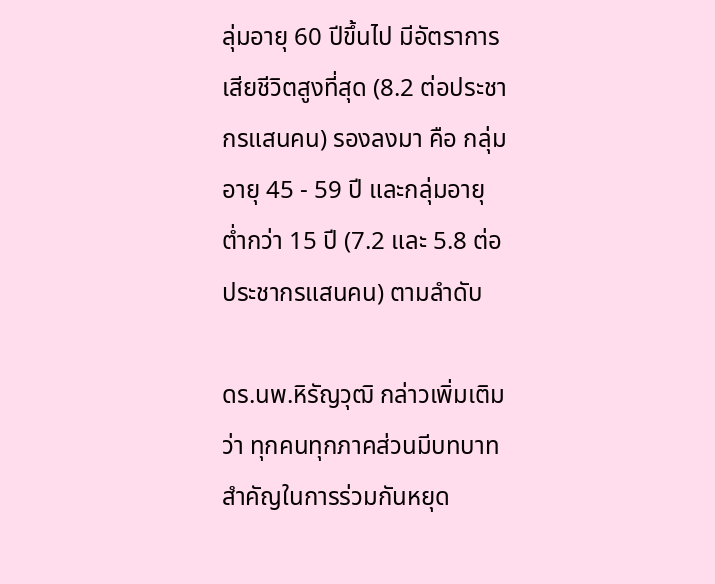ลุ่มอายุ 60 ปีขึ้นไป มีอัตราการเสียชีวิตสูงที่สุด (8.2 ต่อประชากรแสนคน) รองลงมา คือ กลุ่มอายุ 45 - 59 ปี และกลุ่มอายุต่ำกว่า 15 ปี (7.2 และ 5.8 ต่อประชากรแสนคน) ตามลำดับ

ดร.นพ.หิรัญวุฒิ กล่าวเพิ่มเติมว่า ทุกคนทุกภาคส่วนมีบทบาทสำคัญในการร่วมกันหยุด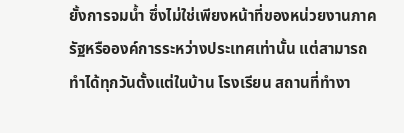ยั้งการจมน้ำ ซึ่งไม่ใช่เพียงหน้าที่ของหน่วยงานภาครัฐหรือองค์การระหว่างประเทศเท่านั้น แต่สามารถทำได้ทุกวันตั้งแต่ในบ้าน โรงเรียน สถานที่ทำงา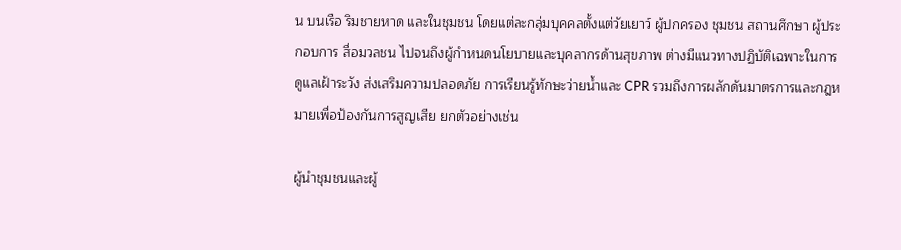น บนเรือ ริมชายหาด และในชุมชน โดยแต่ละกลุ่มบุคคลตั้งแต่วัยเยาว์ ผู้ปกครอง ชุมชน สถานศึกษา ผู้ประกอบการ สื่อมวลชน ไปจนถึงผู้กำหนดนโยบายและบุคลากรด้านสุขภาพ ต่างมีแนวทางปฏิบัติเฉพาะในการดูแลเฝ้าระวัง ส่งเสริมความปลอดภัย การเรียนรู้ทักษะว่ายน้ำและ CPR รวมถึงการผลักดันมาตรการและกฎหมายเพื่อป้องกันการสูญเสีย ยกตัวอย่างเช่น

ผู้นำชุมชนและผู้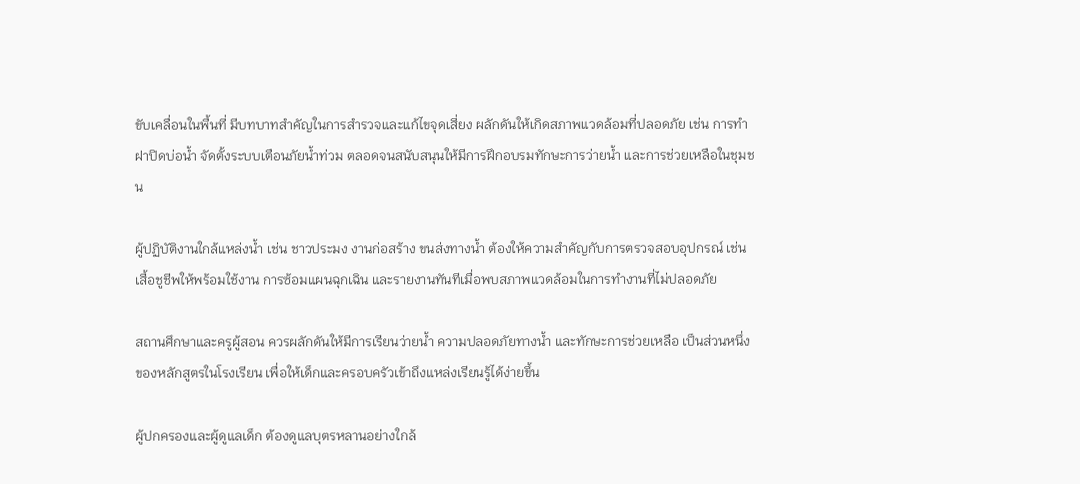ขับเคลื่อนในพื้นที่ มีบทบาทสำคัญในการสำรวจและแก้ไขจุดเสี่ยง ผลักดันให้เกิดสภาพแวดล้อมที่ปลอดภัย เช่น การทำฝาปิดบ่อน้ำ จัดตั้งระบบเตือนภัยน้ำท่วม ตลอดจนสนับสนุนให้มีการฝึกอบรมทักษะการว่ายน้ำ และการช่วยเหลือในชุมชน

ผู้ปฏิบัติงานใกล้แหล่งน้ำ เช่น ชาวประมง งานก่อสร้าง ขนส่งทางน้ำ ต้องให้ความสำคัญกับการตรวจสอบอุปกรณ์ เช่น เสื้อชูชีพให้พร้อมใช้งาน การซ้อมแผนฉุกเฉิน และรายงานทันทีเมื่อพบสภาพแวดล้อมในการทำงานที่ไม่ปลอดภัย

สถานศึกษาและครูผู้สอน ควรผลักดันให้มีการเรียนว่ายน้ำ ความปลอดภัยทางน้ำ และทักษะการช่วยเหลือ เป็นส่วนหนึ่งของหลักสูตรในโรงเรียน เพื่อให้เด็กและครอบครัวเข้าถึงแหล่งเรียนรู้ได้ง่ายขึ้น

ผู้ปกครองและผู้ดูแลเด็ก ต้องดูแลบุตรหลานอย่างใกล้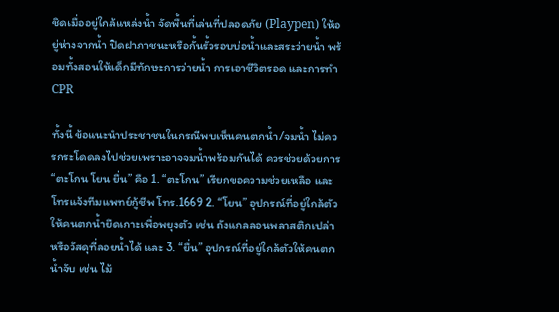ชิดเมื่ออยู่ใกล้แหล่งน้ำ จัดพื้นที่เล่นที่ปลอดภัย (Playpen) ให้อยู่ห่างจากน้ำ ปิดฝาภาชนะหรือกั้นรั้วรอบบ่อน้ำและสระว่ายน้ำ พร้อมทั้งสอนให้เด็กมีทักษะการว่ายน้ำ การเอาชีวิตรอด และการทำ CPR

ทั้งนี้ ข้อแนะนำประชาชนในกรณีพบเห็นคนตกน้ำ/จมน้ำ ไม่ควรกระโดดลงไปช่วยเพราะอาจจมน้ำพร้อมกันได้ ควรช่วยด้วยการ “ตะโกน โยน ยื่น” คือ 1. “ตะโกน” เรียกขอความช่วยเหลือ และโทรแจ้งทีมแพทย์กู้ชีพ โทร.1669 2. “โยน” อุปกรณ์ที่อยู่ใกล้ตัวให้คนตกน้ำยึดเกาะเพื่อพยุงตัว เช่น ถังแกลลอนพลาสติกเปล่า หรือวัสดุที่ลอยน้ำได้ และ 3. “ยื่น” อุปกรณ์ที่อยู่ใกล้ตัวให้คนตกน้ำจับ เช่น ไม้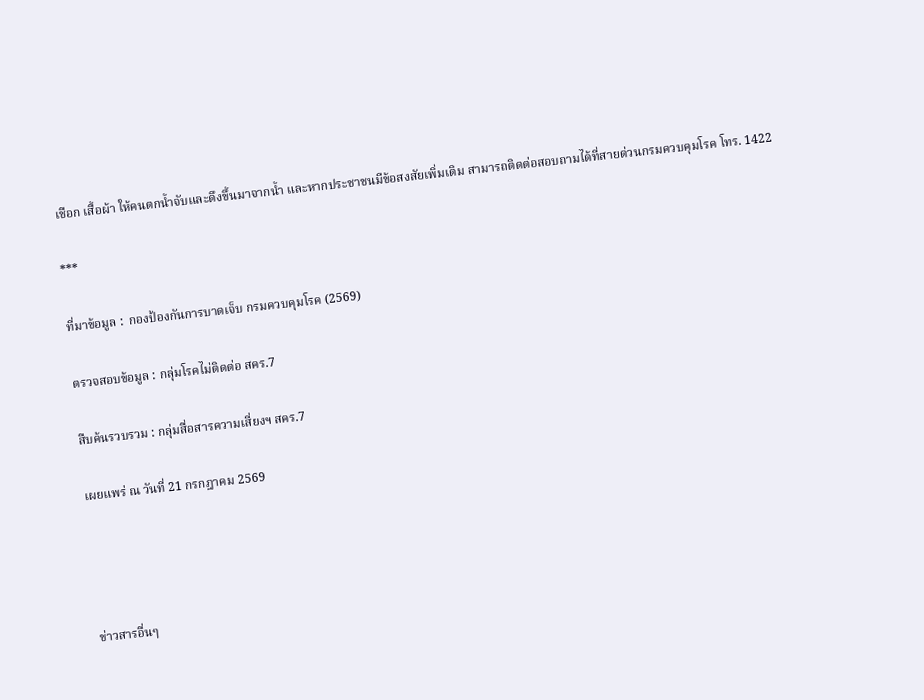เชือก เสื้อผ้า ให้คนตกน้ำจับและดึงขึ้นมาจากน้ำ และหากประชาชนมีข้อสงสัยเพิ่มเติม สามารถติดต่อสอบถามได้ที่สายด่วนกรมควบคุมโรค โทร. 1422

***

ที่มาข้อมูล :  กองป้องกันการบาดเจ็บ กรมควบคุมโรค (2569)

ตรวจสอบข้อมูล : กลุ่มโรคไม่ติดต่อ สคร.7

สืบค้นรวบรวม : กลุ่มสื่อสารความเสี่ยงฯ สคร.7

เผยแพร่ ณ วันที่ 21 กรกฎาคม 2569




ข่าวสารอื่นๆ